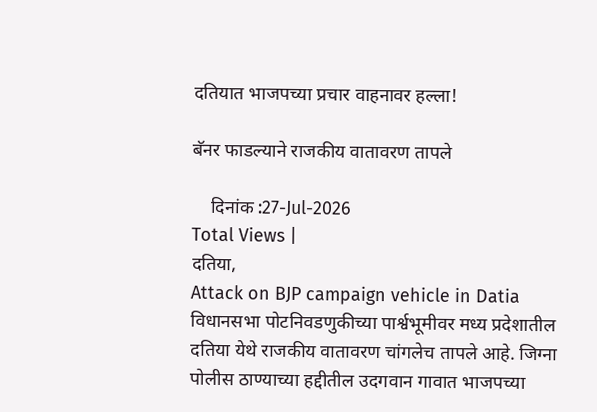दतियात भाजपच्या प्रचार वाहनावर हल्ला!

बॅनर फाडल्याने राजकीय वातावरण तापले

    दिनांक :27-Jul-2026
Total Views |
दतिया,
Attack on BJP campaign vehicle in Datia विधानसभा पोटनिवडणुकीच्या पार्श्वभूमीवर मध्य प्रदेशातील दतिया येथे राजकीय वातावरण चांगलेच तापले आहे. जिग्ना पोलीस ठाण्याच्या हद्दीतील उदगवान गावात भाजपच्या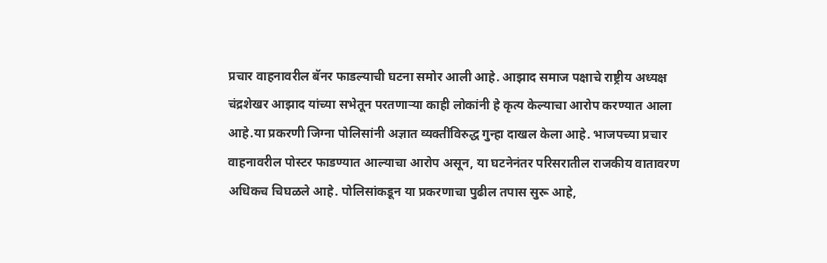प्रचार वाहनावरील बॅनर फाडल्याची घटना समोर आली आहे. आझाद समाज पक्षाचे राष्ट्रीय अध्यक्ष चंद्रशेखर आझाद यांच्या सभेतून परतणाऱ्या काही लोकांनी हे कृत्य केल्याचा आरोप करण्यात आला आहे.या प्रकरणी जिग्ना पोलिसांनी अज्ञात व्यक्तींविरुद्ध गुन्हा दाखल केला आहे. भाजपच्या प्रचार वाहनावरील पोस्टर फाडण्यात आल्याचा आरोप असून, या घटनेनंतर परिसरातील राजकीय वातावरण अधिकच चिघळले आहे. पोलिसांकडून या प्रकरणाचा पुढील तपास सुरू आहे,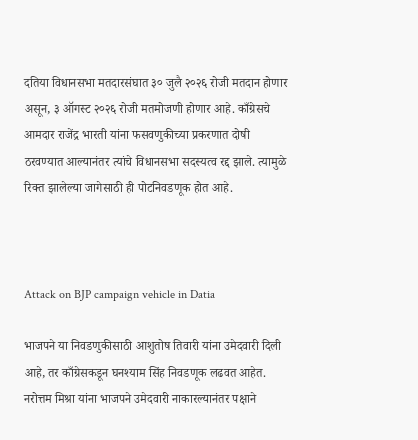दतिया विधानसभा मतदारसंघात ३० जुलै २०२६ रोजी मतदान होणार असून, ३ ऑगस्ट २०२६ रोजी मतमोजणी होणार आहे. काँग्रेसचे आमदार राजेंद्र भारती यांना फसवणुकीच्या प्रकरणात दोषी ठरवण्यात आल्यानंतर त्यांचे विधानसभा सदस्यत्व रद्द झाले. त्यामुळे रिक्त झालेल्या जागेसाठी ही पोटनिवडणूक होत आहे.



Attack on BJP campaign vehicle in Datia

भाजपने या निवडणुकीसाठी आशुतोष तिवारी यांना उमेदवारी दिली आहे, तर काँग्रेसकडून घनश्याम सिंह निवडणूक लढवत आहेत. नरोत्तम मिश्रा यांना भाजपने उमेदवारी नाकारल्यानंतर पक्षाने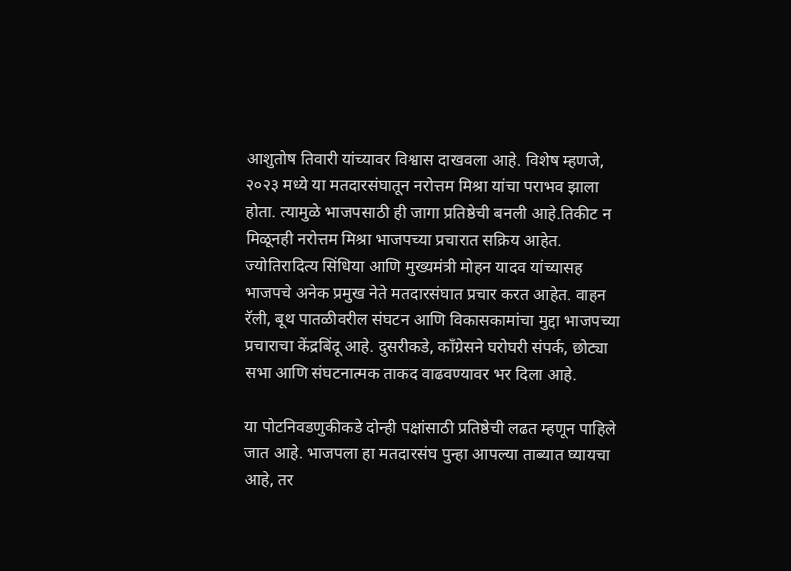आशुतोष तिवारी यांच्यावर विश्वास दाखवला आहे. विशेष म्हणजे, २०२३ मध्ये या मतदारसंघातून नरोत्तम मिश्रा यांचा पराभव झाला होता. त्यामुळे भाजपसाठी ही जागा प्रतिष्ठेची बनली आहे.तिकीट न मिळूनही नरोत्तम मिश्रा भाजपच्या प्रचारात सक्रिय आहेत. ज्योतिरादित्य सिंधिया आणि मुख्यमंत्री मोहन यादव यांच्यासह भाजपचे अनेक प्रमुख नेते मतदारसंघात प्रचार करत आहेत. वाहन रॅली, बूथ पातळीवरील संघटन आणि विकासकामांचा मुद्दा भाजपच्या प्रचाराचा केंद्रबिंदू आहे. दुसरीकडे, काँग्रेसने घरोघरी संपर्क, छोट्या सभा आणि संघटनात्मक ताकद वाढवण्यावर भर दिला आहे.

या पोटनिवडणुकीकडे दोन्ही पक्षांसाठी प्रतिष्ठेची लढत म्हणून पाहिले जात आहे. भाजपला हा मतदारसंघ पुन्हा आपल्या ताब्यात घ्यायचा आहे, तर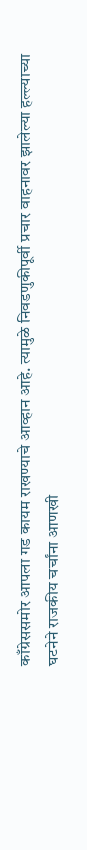काँग्रेससमोर आपला गड कायम राखण्याचे आव्हान आहे. त्यामुळे निवडणुकीपूर्वी प्रचार वाहनावर झालेल्या हल्ल्याच्या घटनेने राजकीय चर्चांना आणखी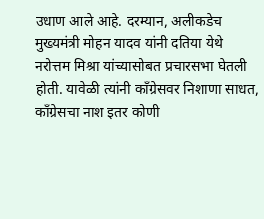उधाण आले आहे. दरम्यान, अलीकडेच मुख्यमंत्री मोहन यादव यांनी दतिया येथे नरोत्तम मिश्रा यांच्यासोबत प्रचारसभा घेतली होती. यावेळी त्यांनी काँग्रेसवर निशाणा साधत, काँग्रेसचा नाश इतर कोणी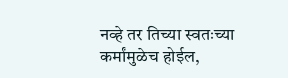नव्हे तर तिच्या स्वतःच्या कर्मांमुळेच होईल,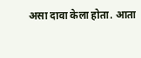असा दावा केला होता. आता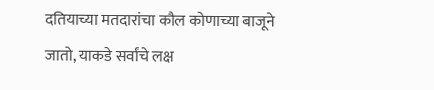दतियाच्या मतदारांचा कौल कोणाच्या बाजूने जातो, याकडे सर्वांचे लक्ष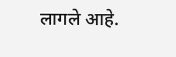लागले आहे.